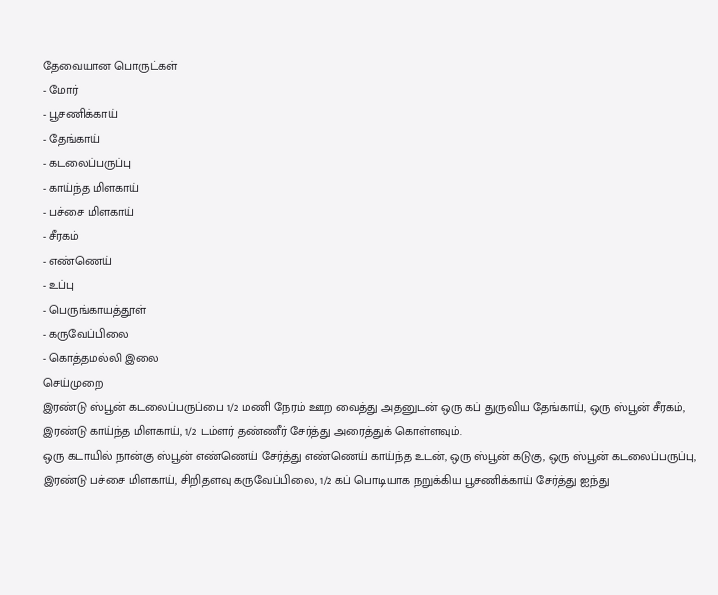தேவையான பொருட்கள்
- மோர்
- பூசணிக்காய்
- தேங்காய்
- கடலைப்பருப்பு
- காய்ந்த மிளகாய்
- பச்சை மிளகாய்
- சீரகம்
- எண்ணெய்
- உப்பு
- பெருங்காயத்தூள்
- கருவேப்பிலை
- கொத்தமல்லி இலை
செய்முறை
இரண்டு ஸ்பூன் கடலைப்பருப்பை 1/2 மணி நேரம் ஊற வைத்து அதனுடன் ஒரு கப் துருவிய தேங்காய், ஒரு ஸ்பூன் சீரகம், இரண்டு காய்ந்த மிளகாய், 1/2 டம்ளர் தண்ணீர் சேர்த்து அரைத்துக் கொள்ளவும்.
ஒரு கடாயில் நான்கு ஸ்பூன் எண்ணெய் சேர்த்து எண்ணெய் காய்ந்த உடன், ஒரு ஸ்பூன் கடுகு, ஒரு ஸ்பூன் கடலைப்பருப்பு, இரண்டு பச்சை மிளகாய், சிறிதளவு கருவேப்பிலை, 1/2 கப் பொடியாக நறுக்கிய பூசணிக்காய் சேர்த்து ஐந்து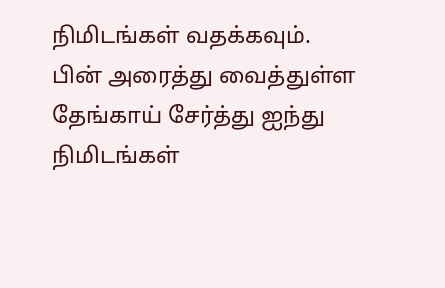நிமிடங்கள் வதக்கவும்.
பின் அரைத்து வைத்துள்ள தேங்காய் சேர்த்து ஐந்து நிமிடங்கள்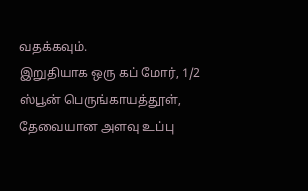வதக்கவும்.
இறுதியாக ஒரு கப் மோர், 1/2 ஸ்பூன் பெருங்காயத்தூள், தேவையான அளவு உப்பு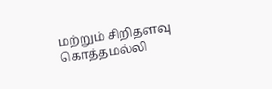மற்றும் சிறிதளவு கொத்தமல்லி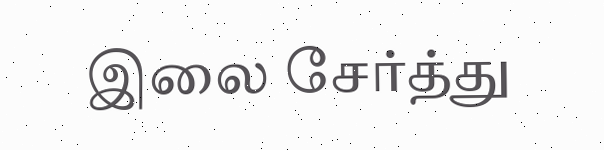இலை சேர்த்து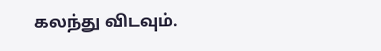கலந்து விடவும்.